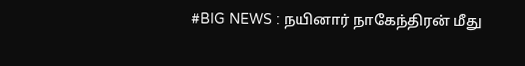#BIG NEWS : நயினார் நாகேந்திரன் மீது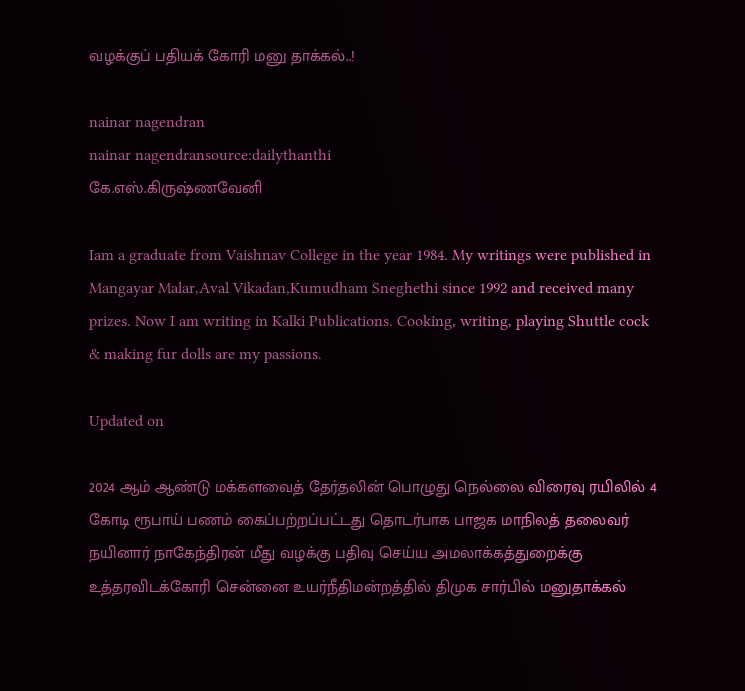வழக்குப் பதியக் கோரி மனு தாக்கல்..!

nainar nagendran
nainar nagendransource:dailythanthi
கே.எஸ்.கிருஷ்ணவேனி

Iam a graduate from Vaishnav College in the year 1984. My writings were published in Mangayar Malar,Aval Vikadan,Kumudham Sneghethi since 1992 and received many prizes. Now I am writing in Kalki Publications. Cooking, writing, playing Shuttle cock & making fur dolls are my passions.

Updated on

2024 ஆம் ஆண்டு மக்களவைத் தேர்தலின் பொழுது நெல்லை விரைவு ரயிலில் 4 கோடி ரூபாய் பணம் கைப்பற்றப்பட்டது தொடர்பாக பாஜக மாநிலத் தலைவர் நயினார் நாகேந்திரன் மீது வழக்கு பதிவு செய்ய அமலாக்கத்துறைக்கு உத்தரவிடக்கோரி சென்னை உயர்நீதிமன்றத்தில் திமுக சார்பில் மனுதாக்கல்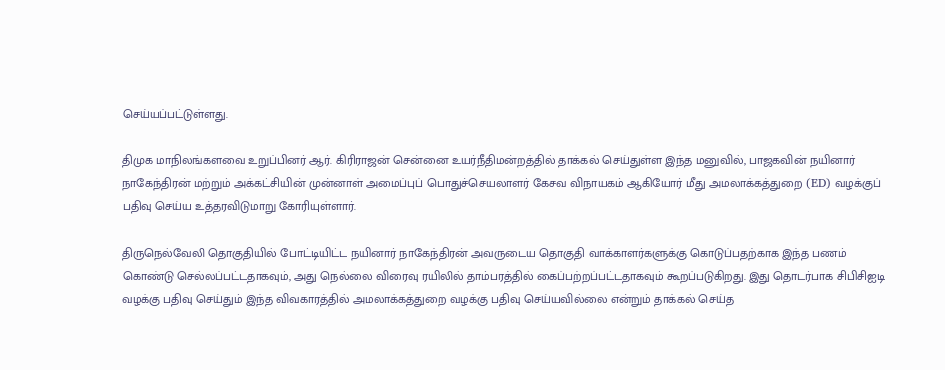செய்யப்பட்டுள்ளது.

திமுக மாநிலங்களவை உறுப்பினர் ஆர். கிரிராஜன் சென்னை உயர்நீதிமன்றத்தில் தாக்கல் செய்துள்ள இந்த மனுவில், பாஜகவின் நயினார் நாகேந்திரன் மற்றும் அக்கட்சியின் முன்னாள் அமைப்புப் பொதுச்செயலாளர் கேசவ விநாயகம் ஆகியோர் மீது அமலாக்கத்துறை (ED) வழக்குப் பதிவு செய்ய உத்தரவிடுமாறு கோரியுள்ளார்.

திருநெல்வேலி தொகுதியில் போட்டியிட்ட நயினார் நாகேந்திரன் அவருடைய தொகுதி வாக்காளர்களுக்கு கொடுப்பதற்காக இந்த பணம் கொண்டு செல்லப்பட்டதாகவும், அது நெல்லை விரைவு ரயிலில் தாம்பரத்தில் கைப்பற்றப்பட்டதாகவும் கூறப்படுகிறது. இது தொடர்பாக சிபிசிஐடி வழக்கு பதிவு செய்தும் இந்த விவகாரத்தில் அமலாக்கத்துறை வழக்கு பதிவு செய்யவில்லை என்றும் தாக்கல் செய்த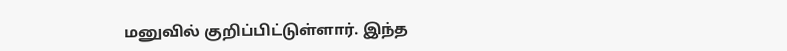மனுவில் குறிப்பிட்டுள்ளார். இந்த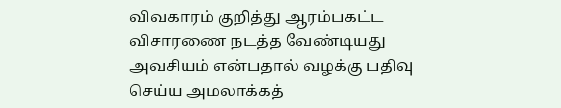விவகாரம் குறித்து ஆரம்பகட்ட விசாரணை நடத்த வேண்டியது அவசியம் என்பதால் வழக்கு பதிவு செய்ய அமலாக்கத்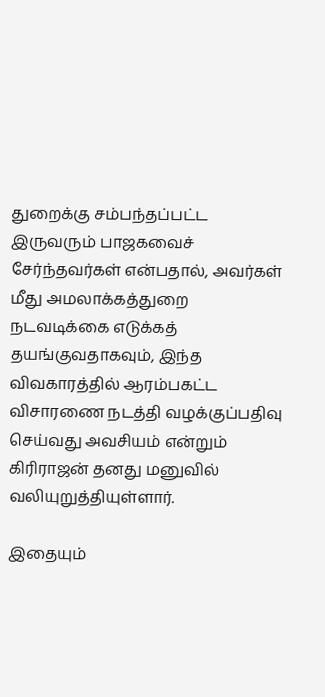துறைக்கு சம்பந்தப்பட்ட இருவரும் பாஜகவைச் சேர்ந்தவர்கள் என்பதால், அவர்கள் மீது அமலாக்கத்துறை நடவடிக்கை எடுக்கத் தயங்குவதாகவும், இந்த விவகாரத்தில் ஆரம்பகட்ட விசாரணை நடத்தி வழக்குப்பதிவு செய்வது அவசியம் என்றும் கிரிராஜன் தனது மனுவில் வலியுறுத்தியுள்ளார்.

இதையும்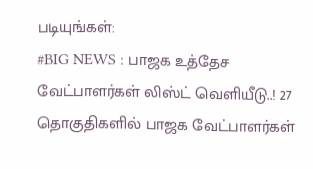படியுங்கள்:
#BIG NEWS : பாஜக உத்தேச வேட்பாளர்கள் லிஸ்ட் வெளியீடு..! 27 தொகுதிகளில் பாஜக வேட்பாளர்கள்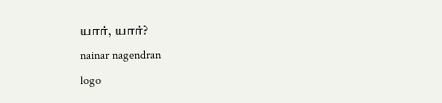யார், யார்?
nainar nagendran
logo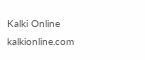Kalki Online
kalkionline.com